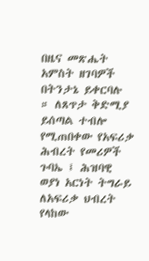በዜና መጽሔት አምስት ዘገባዎች በትንታኔ ይቀርባሉ ። ለጸጥታ ቅድሚያ ይሰጣል ተብሎ የሚጠበቀው የአፍሪቃ ሕብረት የመሪዎች ጉባኤ ፤ ሕዝባዊ ወያነ አርነት ትግራይ ለአፍሪቃ ህብረት የላከው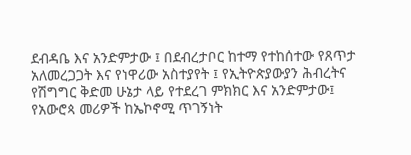ደብዳቤ እና አንድምታው ፤ በደብረታቦር ከተማ የተከሰተው የጸጥታ አለመረጋጋት እና የነዋሪው አስተያየት ፤ የኢትዮጵያውያን ሕብረትና የሽግግር ቅድመ ሁኔታ ላይ የተደረገ ምክክር እና አንድምታው፤ የአውሮጳ መሪዎች ከኤኮኖሚ ጥገኝነት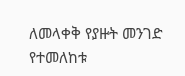ለመላቀቅ የያዙት መንገድ የተመለከቱ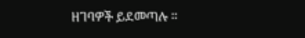ዘገባዎች ይደመጣሉ ።